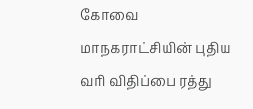கோவை மாநகராட்சியின் புதிய வரி விதிப்பை ரத்து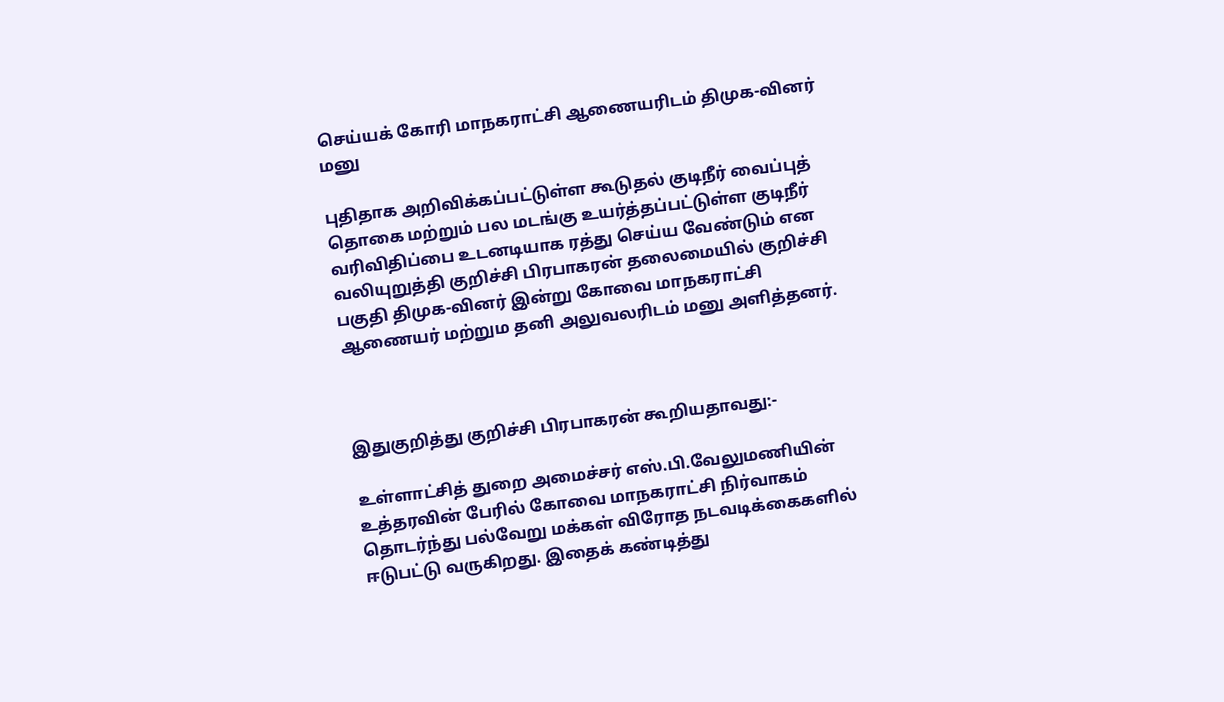செய்யக் கோரி மாநகராட்சி ஆணையரிடம் திமுக-வினர் மனு

புதிதாக அறிவிக்கப்பட்டுள்ள கூடுதல் குடிநீர் வைப்புத் தொகை மற்றும் பல மடங்கு உயர்த்தப்பட்டுள்ள குடிநீர் வரிவிதிப்பை உடனடியாக ரத்து செய்ய வேண்டும் என வலியுறுத்தி குறிச்சி பிரபாகரன் தலைமையில் குறிச்சி பகுதி திமுக-வினர் இன்று கோவை மாநகராட்சி ஆணையர் மற்றும தனி அலுவலரிடம் மனு அளித்தனர்.



இதுகுறித்து குறிச்சி பிரபாகரன் கூறியதாவது:-

உள்ளாட்சித் துறை அமைச்சர் எஸ்.பி.வேலுமணியின் உத்தரவின் பேரில் கோவை மாநகராட்சி நிர்வாகம் தொடர்ந்து பல்வேறு மக்கள் விரோத நடவடிக்கைகளில் ஈடுபட்டு வருகிறது. இதைக் கண்டித்து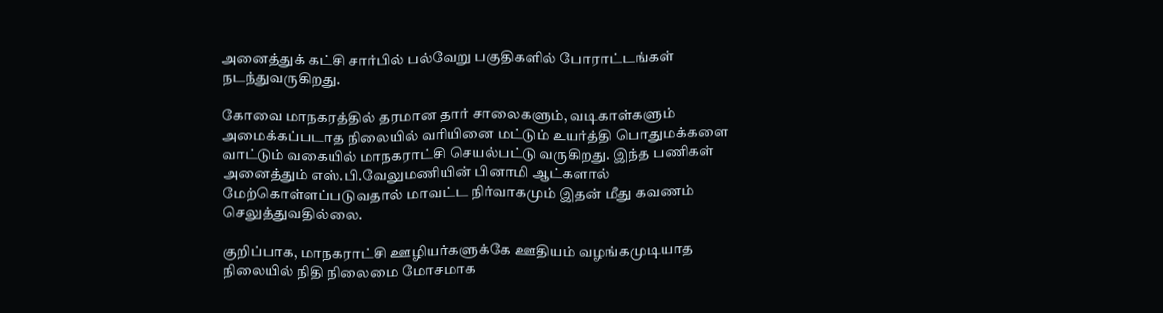அனைத்துக் கட்சி சார்பில் பல்வேறு பகுதிகளில் போராட்டங்கள் நடந்துவருகிறது.

கோவை மாநகரத்தில் தரமான தார் சாலைகளும், வடிகாள்களும் அமைக்கப்படாத நிலையில் வரியினை மட்டும் உயர்த்தி பொதுமக்களை வாட்டும் வகையில் மாநகராட்சி செயல்பட்டு வருகிறது. இந்த பணிகள் அனைத்தும் எஸ்.பி.வேலுமணியின் பினாமி ஆட்களால் மேற்கொள்ளப்படுவதால் மாவட்ட நிர்வாகமும் இதன் மீது கவணம் செலுத்துவதில்லை.

குறிப்பாக, மாநகராட்சி ஊழியர்களுக்கே ஊதியம் வழங்கமுடியாத நிலையில் நிதி நிலைமை மோசமாக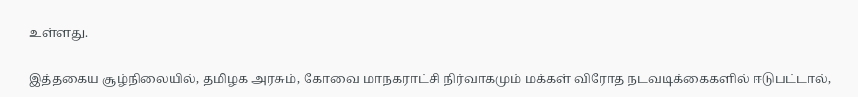உள்ளது.

இத்தகைய சூழ்நிலையில், தமிழக அரசும், கோவை மாநகராட்சி நிர்வாகமும் மக்கள் விரோத நடவடிக்கைகளில் ஈடுபட்டால்,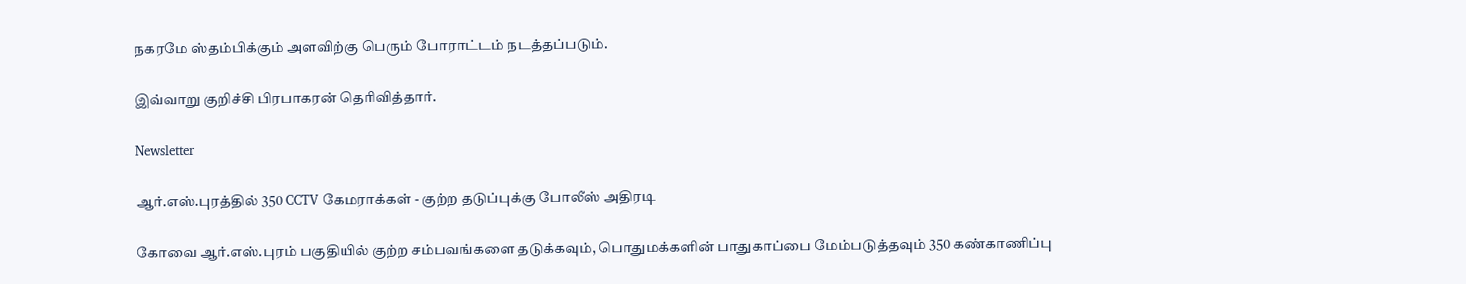நகரமே ஸ்தம்பிக்கும் அளவிற்கு பெரும் போராட்டம் நடத்தப்படும்.

இவ்வாறு குறிச்சி பிரபாகரன் தெரிவித்தார்.

Newsletter

ஆர்.எஸ்.புரத்தில் 350 CCTV கேமராக்கள் - குற்ற தடுப்புக்கு போலீஸ் அதிரடி

கோவை ஆர்.எஸ்.புரம் பகுதியில் குற்ற சம்பவங்களை தடுக்கவும், பொதுமக்களின் பாதுகாப்பை மேம்படுத்தவும் 350 கண்காணிப்பு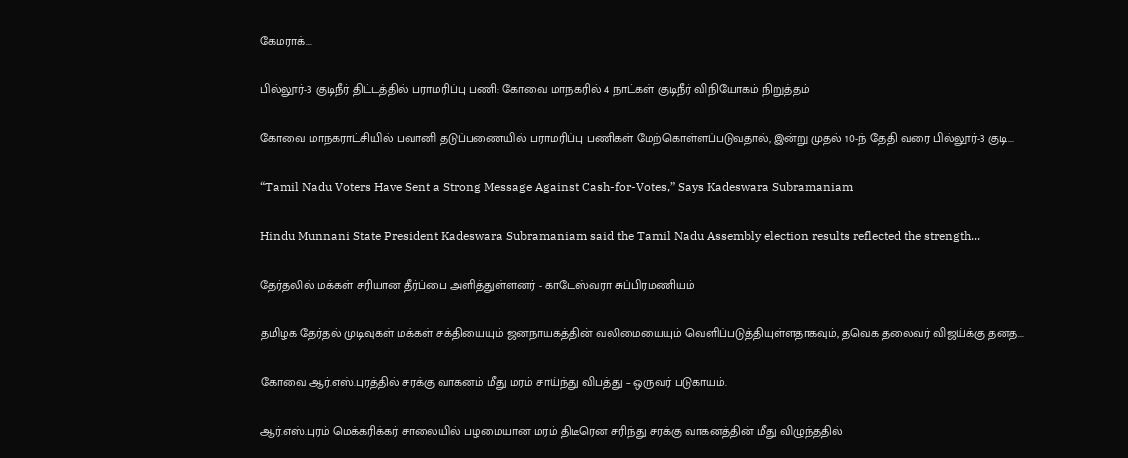கேமராக்...

பில்லூர்-3 குடிநீர் திட்டத்தில் பராமரிப்பு பணி: கோவை மாநகரில் 4 நாட்கள் குடிநீர் விநியோகம் நிறுத்தம்

கோவை மாநகராட்சியில் பவானி தடுப்பணையில் பராமரிப்பு பணிகள் மேற்கொள்ளப்படுவதால், இன்று முதல் 10-ந் தேதி வரை பில்லூர்-3 குடி...

“Tamil Nadu Voters Have Sent a Strong Message Against Cash-for-Votes,” Says Kadeswara Subramaniam

Hindu Munnani State President Kadeswara Subramaniam said the Tamil Nadu Assembly election results reflected the strength...

தேர்தலில் மக்கள் சரியான தீர்ப்பை அளித்துள்ளனர் - காடேஸ்வரா சுப்பிரமணியம்

தமிழக தேர்தல் முடிவுகள் மக்கள் சக்தியையும் ஜனநாயகத்தின் வலிமையையும் வெளிப்படுத்தியுள்ளதாகவும், தவெக தலைவர் விஜய்க்கு தனத...

கோவை ஆர்.எஸ்.புரத்தில் சரக்கு வாகனம் மீது மரம் சாய்ந்து விபத்து – ஒருவர் படுகாயம்.

ஆர்.எஸ்.புரம் மெக்கரிக்கர் சாலையில் பழமையான மரம் திடீரென சரிந்து சரக்கு வாகனத்தின் மீது விழுந்ததில்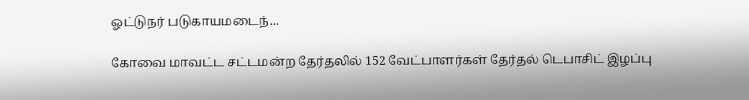ஓட்டுநர் படுகாயமடைந்...

கோவை மாவட்ட சட்டமன்ற தேர்தலில் 152 வேட்பாளர்கள் தேர்தல் டெபாசிட் இழப்பு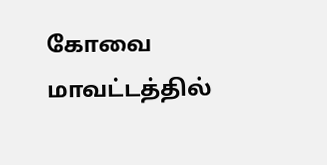கோவை மாவட்டத்தில்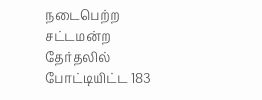நடைபெற்ற சட்டமன்ற தேர்தலில் போட்டியிட்ட 183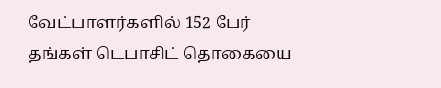வேட்பாளர்களில் 152 பேர் தங்கள் டெபாசிட் தொகையை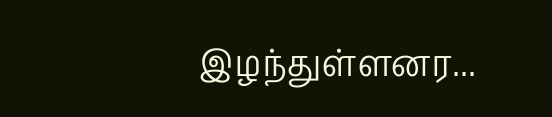இழந்துள்ளனர...